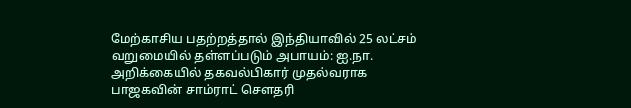மேற்காசிய பதற்றத்தால் இந்தியாவில் 25 லட்சம் வறுமையில் தள்ளப்படும் அபாயம்: ஐ.நா. அறிக்கையில் தகவல்பிகார் முதல்வராக பாஜகவின் சாம்ராட் செளதரி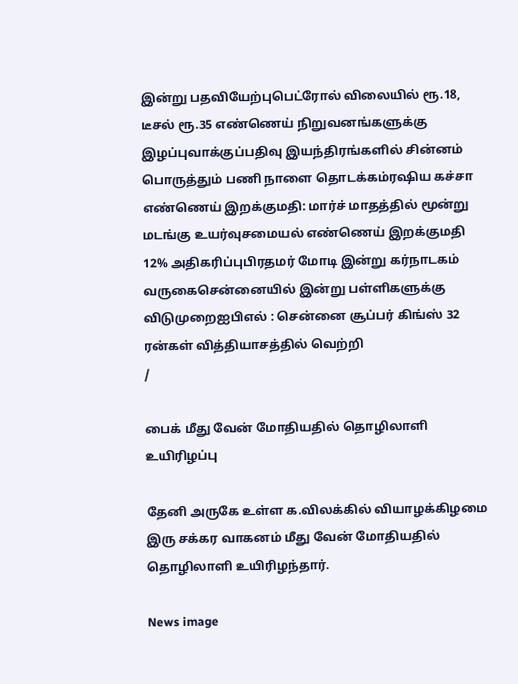இன்று பதவியேற்புபெட்ரோல் விலையில் ரூ.18, டீசல் ரூ.35 எண்ணெய் நிறுவனங்களுக்கு இழப்புவாக்குப்பதிவு இயந்திரங்களில் சின்னம் பொருத்தும் பணி நாளை தொடக்கம்ரஷிய கச்சா எண்ணெய் இறக்குமதி: மார்ச் மாதத்தில் மூன்று மடங்கு உயர்வுசமையல் எண்ணெய் இறக்குமதி 12% அதிகரிப்புபிரதமர் மோடி இன்று கர்நாடகம் வருகைசென்னையில் இன்று பள்ளிகளுக்கு விடுமுறைஐபிஎல் : சென்னை சூப்பர் கிங்ஸ் 32 ரன்கள் வித்தியாசத்தில் வெற்றி
/

பைக் மீது வேன் மோதியதில் தொழிலாளி உயிரிழப்பு

தேனி அருகே உள்ள க.விலக்கில் வியாழக்கிழமை இரு சக்கர வாகனம் மீது வேன் மோதியதில் தொழிலாளி உயிரிழந்தார்.

News image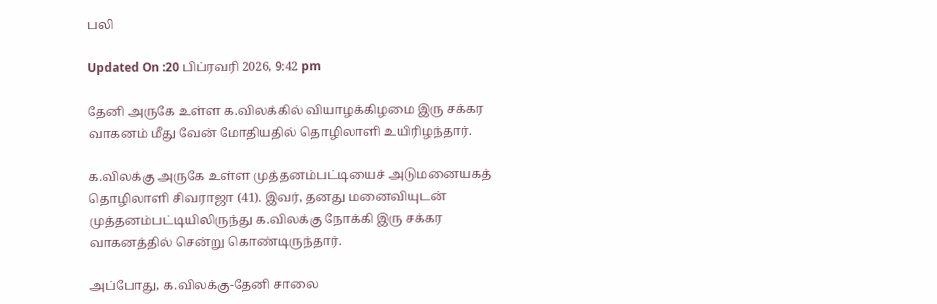பலி

Updated On :20 பிப்ரவரி 2026, 9:42 pm

தேனி அருகே உள்ள க.விலக்கில் வியாழக்கிழமை இரு சக்கர வாகனம் மீது வேன் மோதியதில் தொழிலாளி உயிரிழந்தார்.

க.விலக்கு அருகே உள்ள முத்தனம்பட்டியைச் அடுமனையகத் தொழிலாளி சிவராஜா (41). இவர், தனது மனைவியுடன் முத்தனம்பட்டியிலிருந்து க.விலக்கு நோக்கி இரு சக்கர வாகனத்தில் சென்று கொண்டிருந்தார்.

அப்போது, க.விலக்கு-தேனி சாலை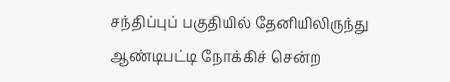சந்திப்புப் பகுதியில் தேனியிலிருந்து ஆண்டிபட்டி நோக்கிச் சென்ற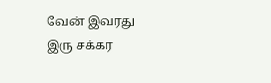வேன் இவரது இரு சக்கர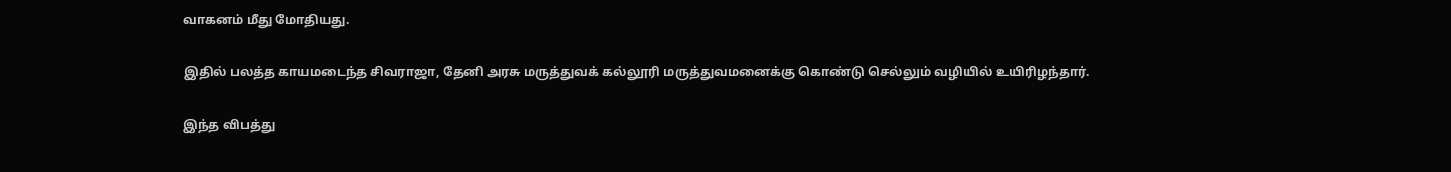வாகனம் மீது மோதியது.

இதில் பலத்த காயமடைந்த சிவராஜா, தேனி அரசு மருத்துவக் கல்லூரி மருத்துவமனைக்கு கொண்டு செல்லும் வழியில் உயிரிழந்தார்.

இந்த விபத்து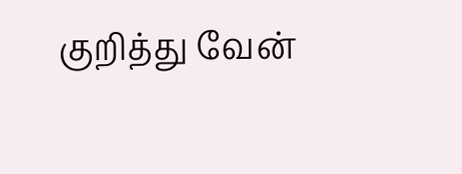குறித்து வேன்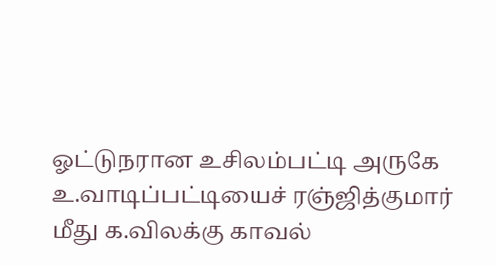ஓட்டுநரான உசிலம்பட்டி அருகே உ.வாடிப்பட்டியைச் ரஞ்ஜித்குமார் மீது க.விலக்கு காவல்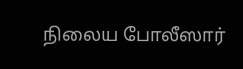நிலைய போலீஸார்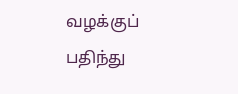வழக்குப் பதிந்து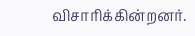விசாரிக்கின்றனர்.